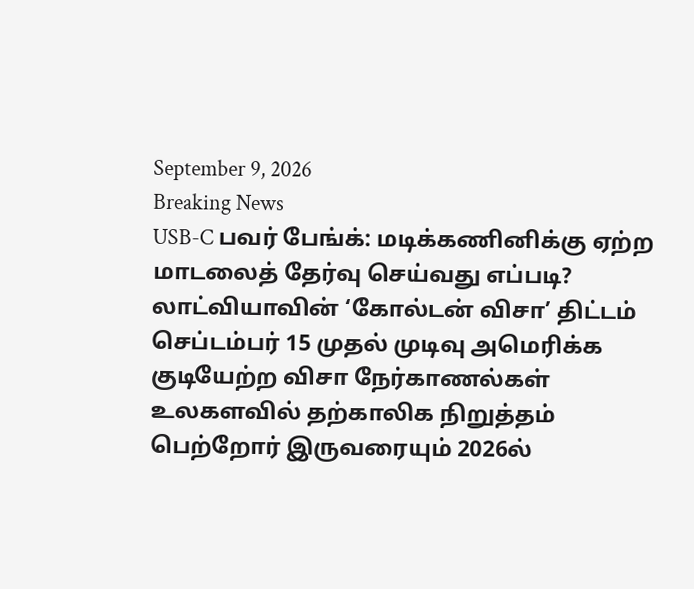September 9, 2026
Breaking News
USB-C பவர் பேங்க்: மடிக்கணினிக்கு ஏற்ற மாடலைத் தேர்வு செய்வது எப்படி? லாட்வியாவின் ‘கோல்டன் விசா’ திட்டம் செப்டம்பர் 15 முதல் முடிவு அமெரிக்க குடியேற்ற விசா நேர்காணல்கள் உலகளவில் தற்காலிக நிறுத்தம் பெற்றோர் இருவரையும் 2026ல்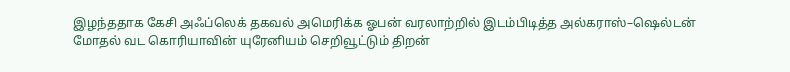இழந்ததாக கேசி அஃப்லெக் தகவல் அமெரிக்க ஓபன் வரலாற்றில் இடம்பிடித்த அல்கராஸ்–ஷெல்டன் மோதல் வட கொரியாவின் யுரேனியம் செறிவூட்டும் திறன்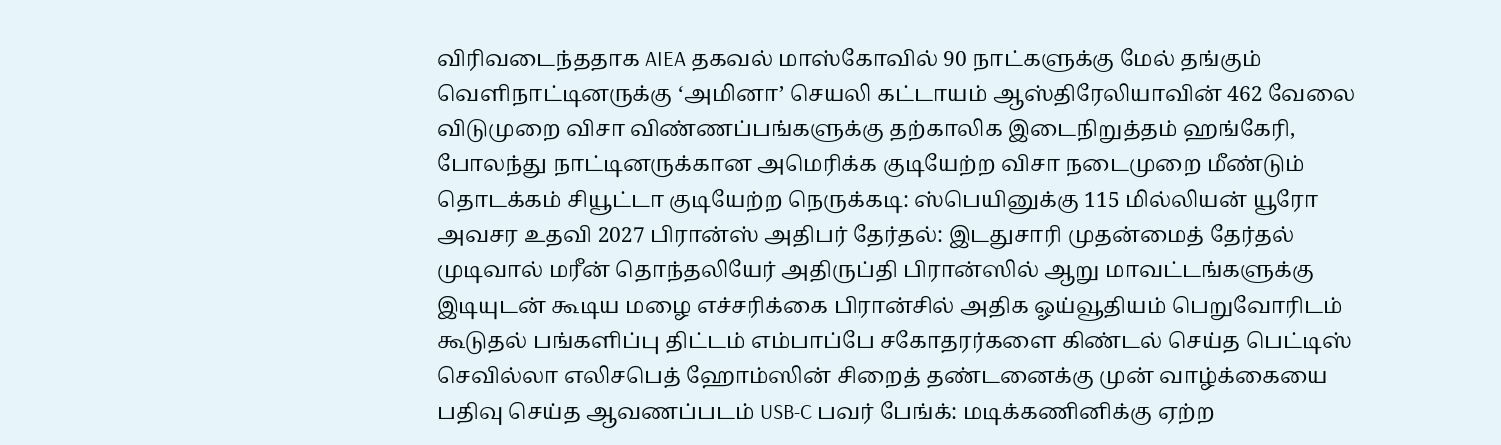விரிவடைந்ததாக AIEA தகவல் மாஸ்கோவில் 90 நாட்களுக்கு மேல் தங்கும் வெளிநாட்டினருக்கு ‘அமினா’ செயலி கட்டாயம் ஆஸ்திரேலியாவின் 462 வேலை விடுமுறை விசா விண்ணப்பங்களுக்கு தற்காலிக இடைநிறுத்தம் ஹங்கேரி, போலந்து நாட்டினருக்கான அமெரிக்க குடியேற்ற விசா நடைமுறை மீண்டும் தொடக்கம் சியூட்டா குடியேற்ற நெருக்கடி: ஸ்பெயினுக்கு 115 மில்லியன் யூரோ அவசர உதவி 2027 பிரான்ஸ் அதிபர் தேர்தல்: இடதுசாரி முதன்மைத் தேர்தல் முடிவால் மரீன் தொந்தலியேர் அதிருப்தி பிரான்ஸில் ஆறு மாவட்டங்களுக்கு இடியுடன் கூடிய மழை எச்சரிக்கை பிரான்சில் அதிக ஓய்வூதியம் பெறுவோரிடம் கூடுதல் பங்களிப்பு திட்டம் எம்பாப்பே சகோதரர்களை கிண்டல் செய்த பெட்டிஸ் செவில்லா எலிசபெத் ஹோம்ஸின் சிறைத் தண்டனைக்கு முன் வாழ்க்கையை பதிவு செய்த ஆவணப்படம் USB-C பவர் பேங்க்: மடிக்கணினிக்கு ஏற்ற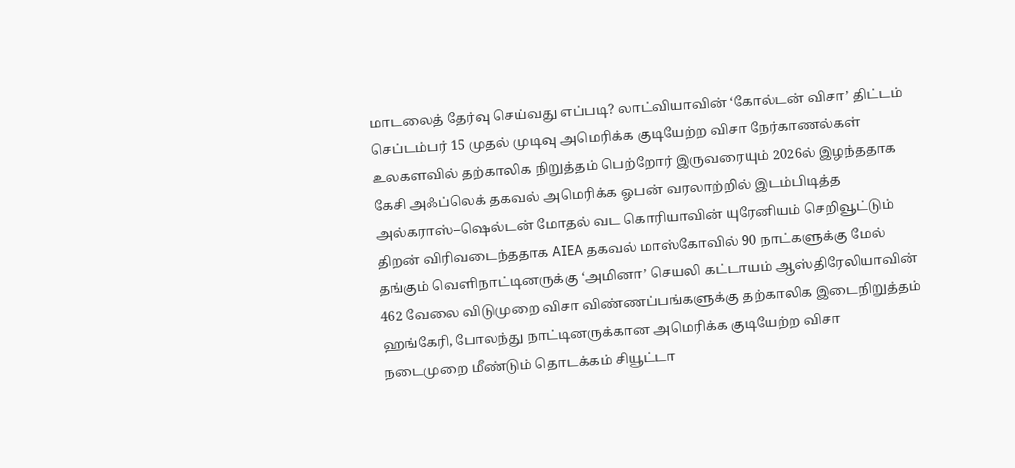மாடலைத் தேர்வு செய்வது எப்படி? லாட்வியாவின் ‘கோல்டன் விசா’ திட்டம் செப்டம்பர் 15 முதல் முடிவு அமெரிக்க குடியேற்ற விசா நேர்காணல்கள் உலகளவில் தற்காலிக நிறுத்தம் பெற்றோர் இருவரையும் 2026ல் இழந்ததாக கேசி அஃப்லெக் தகவல் அமெரிக்க ஓபன் வரலாற்றில் இடம்பிடித்த அல்கராஸ்–ஷெல்டன் மோதல் வட கொரியாவின் யுரேனியம் செறிவூட்டும் திறன் விரிவடைந்ததாக AIEA தகவல் மாஸ்கோவில் 90 நாட்களுக்கு மேல் தங்கும் வெளிநாட்டினருக்கு ‘அமினா’ செயலி கட்டாயம் ஆஸ்திரேலியாவின் 462 வேலை விடுமுறை விசா விண்ணப்பங்களுக்கு தற்காலிக இடைநிறுத்தம் ஹங்கேரி, போலந்து நாட்டினருக்கான அமெரிக்க குடியேற்ற விசா நடைமுறை மீண்டும் தொடக்கம் சியூட்டா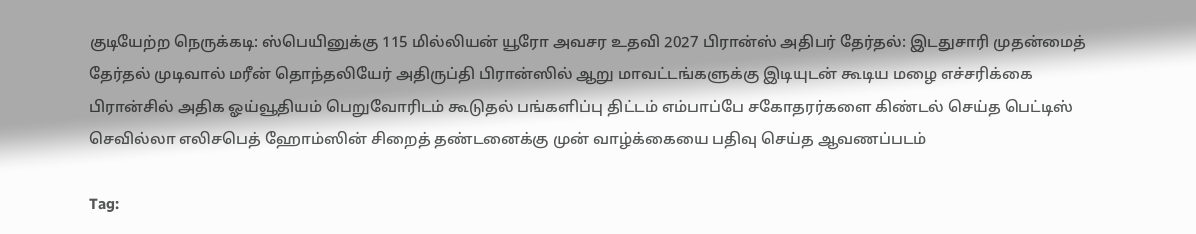குடியேற்ற நெருக்கடி: ஸ்பெயினுக்கு 115 மில்லியன் யூரோ அவசர உதவி 2027 பிரான்ஸ் அதிபர் தேர்தல்: இடதுசாரி முதன்மைத் தேர்தல் முடிவால் மரீன் தொந்தலியேர் அதிருப்தி பிரான்ஸில் ஆறு மாவட்டங்களுக்கு இடியுடன் கூடிய மழை எச்சரிக்கை பிரான்சில் அதிக ஓய்வூதியம் பெறுவோரிடம் கூடுதல் பங்களிப்பு திட்டம் எம்பாப்பே சகோதரர்களை கிண்டல் செய்த பெட்டிஸ் செவில்லா எலிசபெத் ஹோம்ஸின் சிறைத் தண்டனைக்கு முன் வாழ்க்கையை பதிவு செய்த ஆவணப்படம்

Tag: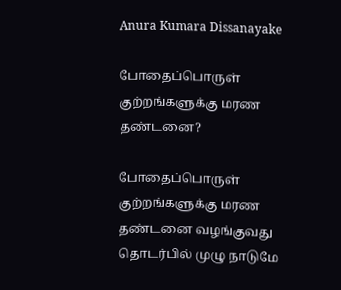Anura Kumara Dissanayake

போதைப்பொருள் குற்றங்களுக்கு மரண தண்டனை?

போதைப்பொருள் குற்றங்களுக்கு மரண தண்டனை வழங்குவது தொடர்பில் முழு நாடுமே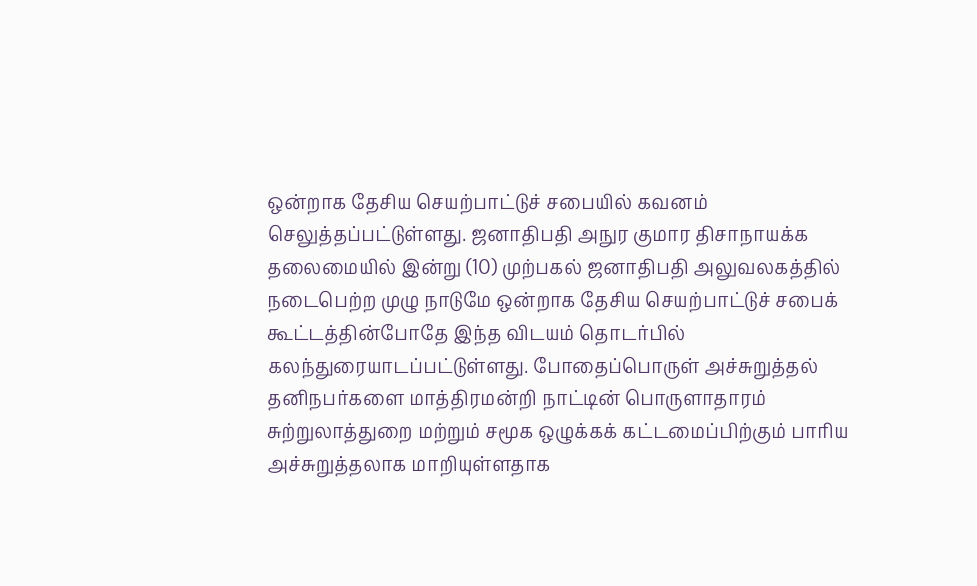ஒன்றாக தேசிய செயற்பாட்டுச் சபையில் கவனம் செலுத்தப்பட்டுள்ளது. ஜனாதிபதி அநுர குமார திசாநாயக்க தலைமையில் இன்று (10) முற்பகல் ஜனாதிபதி அலுவலகத்தில் நடைபெற்ற முழு நாடுமே ஒன்றாக தேசிய செயற்பாட்டுச் சபைக் கூட்டத்தின்போதே இந்த விடயம் தொடர்பில் கலந்துரையாடப்பட்டுள்ளது. போதைப்பொருள் அச்சுறுத்தல் தனிநபர்களை மாத்திரமன்றி நாட்டின் பொருளாதாரம் சுற்றுலாத்துறை மற்றும் சமூக ஒழுக்கக் கட்டமைப்பிற்கும் பாரிய அச்சுறுத்தலாக மாறியுள்ளதாக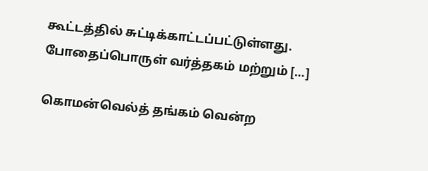கூட்டத்தில் சுட்டிக்காட்டப்பட்டுள்ளது. போதைப்பொருள் வர்த்தகம் மற்றும் […]

கொமன்வெல்த் தங்கம் வென்ற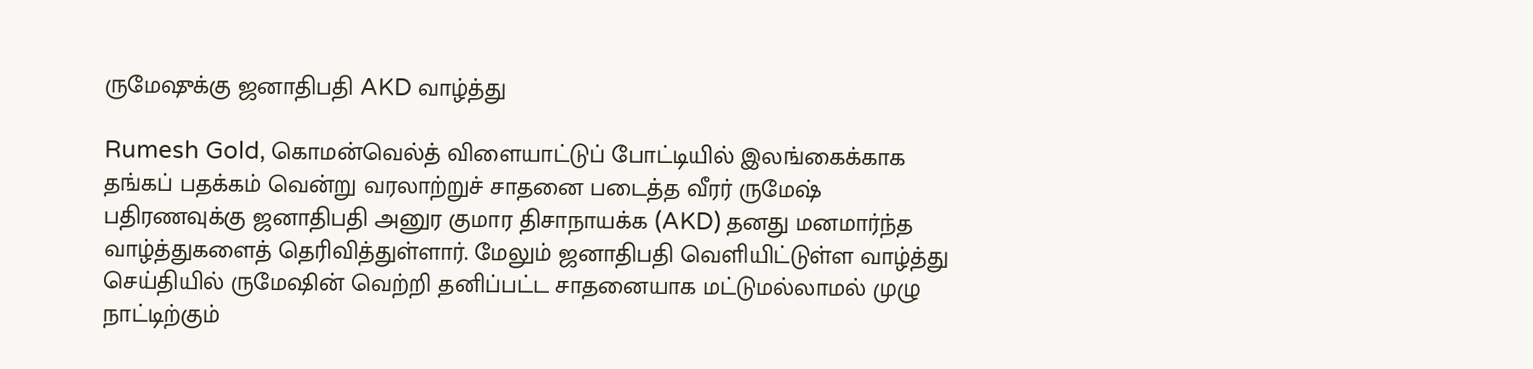ருமேஷுக்கு ஜனாதிபதி AKD வாழ்த்து

Rumesh Gold, கொமன்வெல்த் விளையாட்டுப் போட்டியில் இலங்கைக்காக தங்கப் பதக்கம் வென்று வரலாற்றுச் சாதனை படைத்த வீரர் ருமேஷ் பதிரணவுக்கு ஜனாதிபதி அனுர குமார திசாநாயக்க (AKD) தனது மனமார்ந்த வாழ்த்துகளைத் தெரிவித்துள்ளார். மேலும் ஜனாதிபதி வெளியிட்டுள்ள வாழ்த்து செய்தியில் ருமேஷின் வெற்றி தனிப்பட்ட சாதனையாக மட்டுமல்லாமல் முழு நாட்டிற்கும்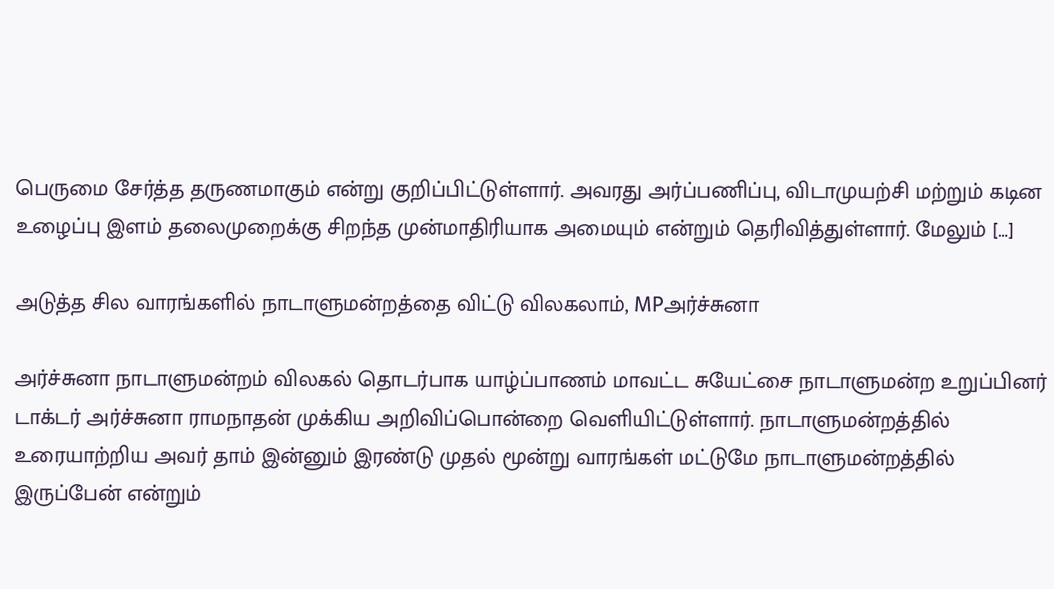பெருமை சேர்த்த தருணமாகும் என்று குறிப்பிட்டுள்ளார். அவரது அர்ப்பணிப்பு, விடாமுயற்சி மற்றும் கடின உழைப்பு இளம் தலைமுறைக்கு சிறந்த முன்மாதிரியாக அமையும் என்றும் தெரிவித்துள்ளார். மேலும் […]

அடுத்த சில வாரங்களில் நாடாளுமன்றத்தை விட்டு விலகலாம், MPஅர்ச்சுனா

அர்ச்சுனா நாடாளுமன்றம் விலகல் தொடர்பாக யாழ்ப்பாணம் மாவட்ட சுயேட்சை நாடாளுமன்ற உறுப்பினர் டாக்டர் அர்ச்சுனா ராமநாதன் முக்கிய அறிவிப்பொன்றை வெளியிட்டுள்ளார். நாடாளுமன்றத்தில் உரையாற்றிய அவர் தாம் இன்னும் இரண்டு முதல் மூன்று வாரங்கள் மட்டுமே நாடாளுமன்றத்தில் இருப்பேன் என்றும்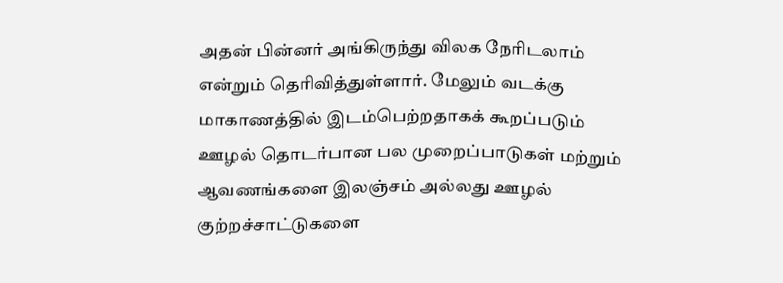அதன் பின்னர் அங்கிருந்து விலக நேரிடலாம் என்றும் தெரிவித்துள்ளார். மேலும் வடக்கு மாகாணத்தில் இடம்பெற்றதாகக் கூறப்படும் ஊழல் தொடர்பான பல முறைப்பாடுகள் மற்றும் ஆவணங்களை இலஞ்சம் அல்லது ஊழல் குற்றச்சாட்டுகளை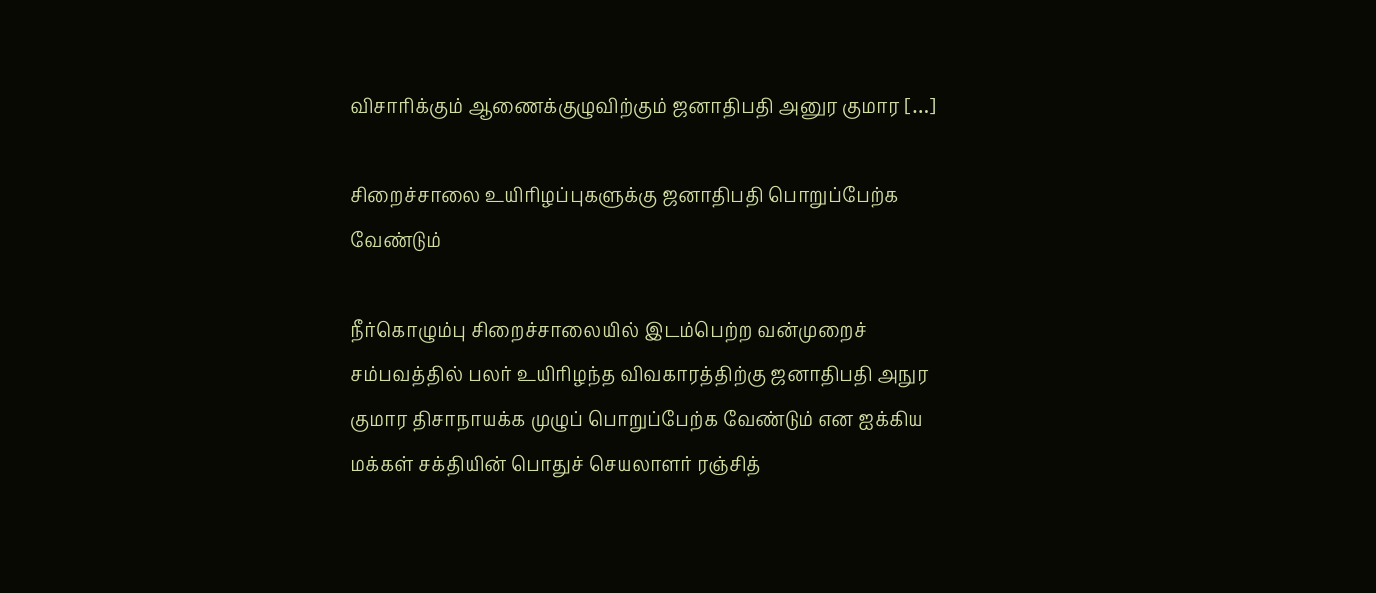விசாரிக்கும் ஆணைக்குழுவிற்கும் ஜனாதிபதி அனுர குமார […]

சிறைச்சாலை உயிரிழப்புகளுக்கு ஜனாதிபதி பொறுப்பேற்க வேண்டும்

நீர்கொழும்பு சிறைச்சாலையில் இடம்பெற்ற வன்முறைச் சம்பவத்தில் பலர் உயிரிழந்த விவகாரத்திற்கு ஜனாதிபதி அநுர குமார திசாநாயக்க முழுப் பொறுப்பேற்க வேண்டும் என ஐக்கிய மக்கள் சக்தியின் பொதுச் செயலாளர் ரஞ்சித்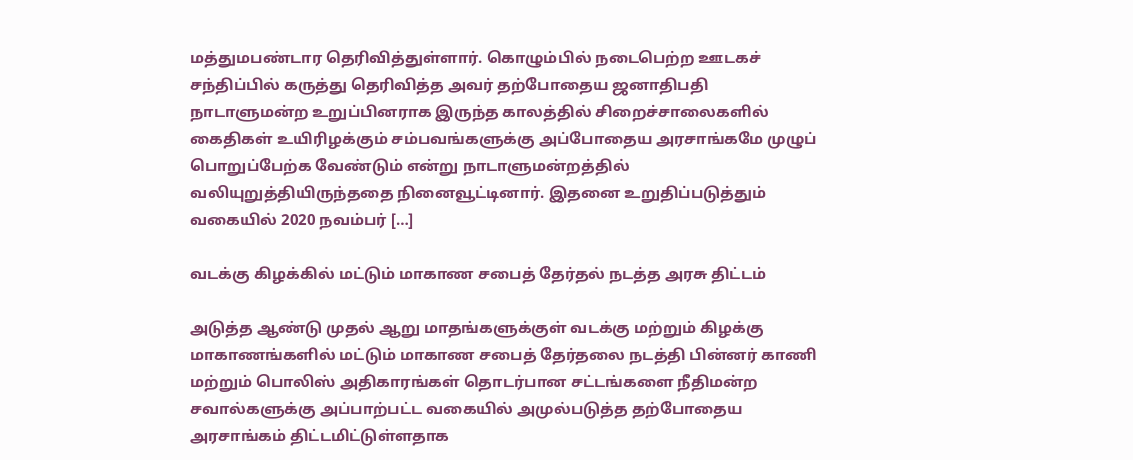மத்துமபண்டார தெரிவித்துள்ளார். கொழும்பில் நடைபெற்ற ஊடகச் சந்திப்பில் கருத்து தெரிவித்த அவர் தற்போதைய ஜனாதிபதி நாடாளுமன்ற உறுப்பினராக இருந்த காலத்தில் சிறைச்சாலைகளில் கைதிகள் உயிரிழக்கும் சம்பவங்களுக்கு அப்போதைய அரசாங்கமே முழுப் பொறுப்பேற்க வேண்டும் என்று நாடாளுமன்றத்தில் வலியுறுத்தியிருந்ததை நினைவூட்டினார். இதனை உறுதிப்படுத்தும் வகையில் 2020 நவம்பர் […]

வடக்கு கிழக்கில் மட்டும் மாகாண சபைத் தேர்தல் நடத்த அரசு திட்டம்

அடுத்த ஆண்டு முதல் ஆறு மாதங்களுக்குள் வடக்கு மற்றும் கிழக்கு மாகாணங்களில் மட்டும் மாகாண சபைத் தேர்தலை நடத்தி பின்னர் காணி மற்றும் பொலிஸ் அதிகாரங்கள் தொடர்பான சட்டங்களை நீதிமன்ற சவால்களுக்கு அப்பாற்பட்ட வகையில் அமுல்படுத்த தற்போதைய அரசாங்கம் திட்டமிட்டுள்ளதாக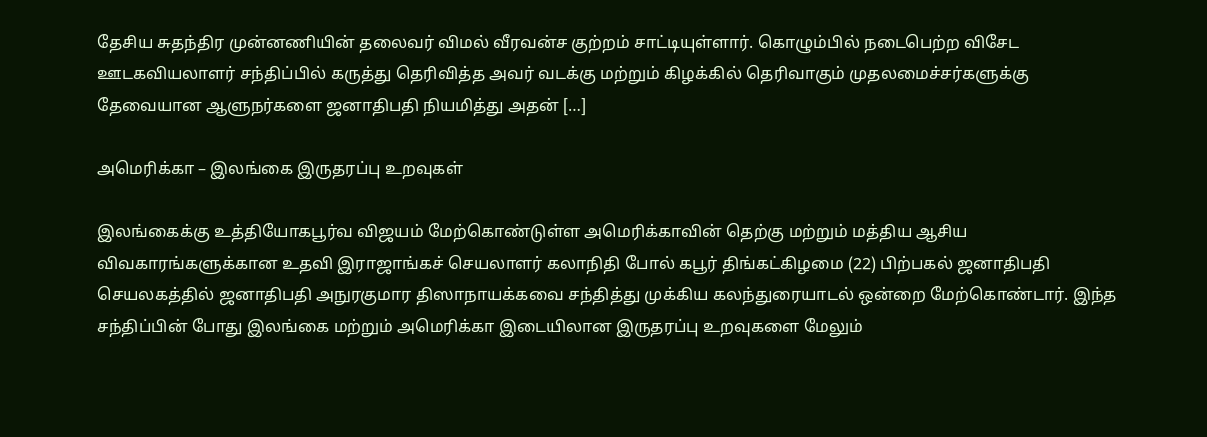தேசிய சுதந்திர முன்னணியின் தலைவர் விமல் வீரவன்ச குற்றம் சாட்டியுள்ளார். கொழும்பில் நடைபெற்ற விசேட ஊடகவியலாளர் சந்திப்பில் கருத்து தெரிவித்த அவர் வடக்கு மற்றும் கிழக்கில் தெரிவாகும் முதலமைச்சர்களுக்கு தேவையான ஆளுநர்களை ஜனாதிபதி நியமித்து அதன் […]

அமெரிக்கா – இலங்கை இருதரப்பு உறவுகள்

இலங்கைக்கு உத்தியோகபூர்வ விஜயம் மேற்கொண்டுள்ள அமெரிக்காவின் தெற்கு மற்றும் மத்திய ஆசிய விவகாரங்களுக்கான உதவி இராஜாங்கச் செயலாளர் கலாநிதி போல் கபூர் திங்கட்கிழமை (22) பிற்பகல் ஜனாதிபதி செயலகத்தில் ஜனாதிபதி அநுரகுமார திஸாநாயக்கவை சந்தித்து முக்கிய கலந்துரையாடல் ஒன்றை மேற்கொண்டார். இந்த சந்திப்பின் போது இலங்கை மற்றும் அமெரிக்கா இடையிலான இருதரப்பு உறவுகளை மேலும்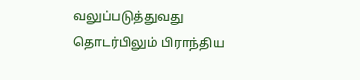வலுப்படுத்துவது தொடர்பிலும் பிராந்திய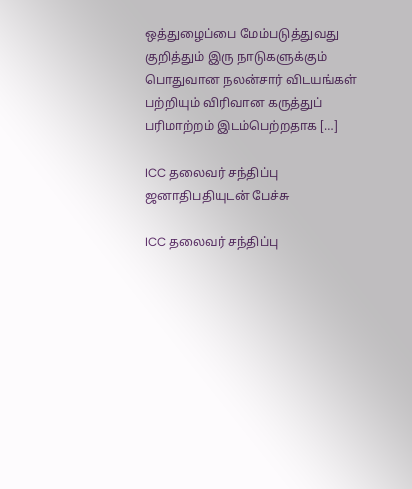ஒத்துழைப்பை மேம்படுத்துவது குறித்தும் இரு நாடுகளுக்கும் பொதுவான நலன்சார் விடயங்கள் பற்றியும் விரிவான கருத்துப் பரிமாற்றம் இடம்பெற்றதாக […]

ICC தலைவர் சந்திப்பு ஜனாதிபதியுடன் பேச்சு

ICC தலைவர் சந்திப்பு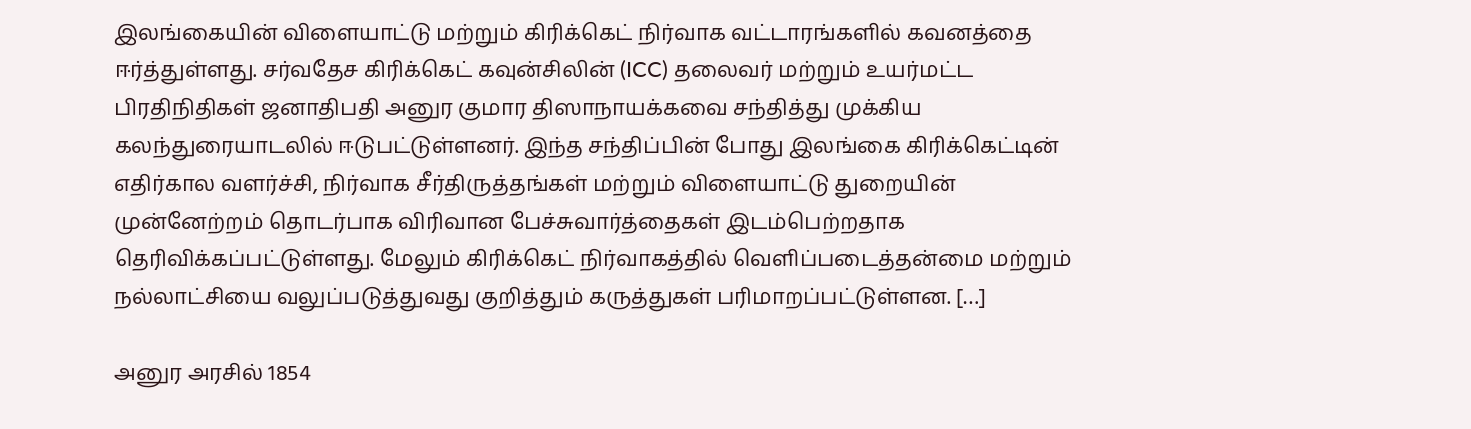இலங்கையின் விளையாட்டு மற்றும் கிரிக்கெட் நிர்வாக வட்டாரங்களில் கவனத்தை ஈர்த்துள்ளது. சர்வதேச கிரிக்கெட் கவுன்சிலின் (ICC) தலைவர் மற்றும் உயர்மட்ட பிரதிநிதிகள் ஜனாதிபதி அனுர குமார திஸாநாயக்கவை சந்தித்து முக்கிய கலந்துரையாடலில் ஈடுபட்டுள்ளனர். இந்த சந்திப்பின் போது இலங்கை கிரிக்கெட்டின் எதிர்கால வளர்ச்சி, நிர்வாக சீர்திருத்தங்கள் மற்றும் விளையாட்டு துறையின் முன்னேற்றம் தொடர்பாக விரிவான பேச்சுவார்த்தைகள் இடம்பெற்றதாக தெரிவிக்கப்பட்டுள்ளது. மேலும் கிரிக்கெட் நிர்வாகத்தில் வெளிப்படைத்தன்மை மற்றும் நல்லாட்சியை வலுப்படுத்துவது குறித்தும் கருத்துகள் பரிமாறப்பட்டுள்ளன. […]

அனுர அரசில் 1854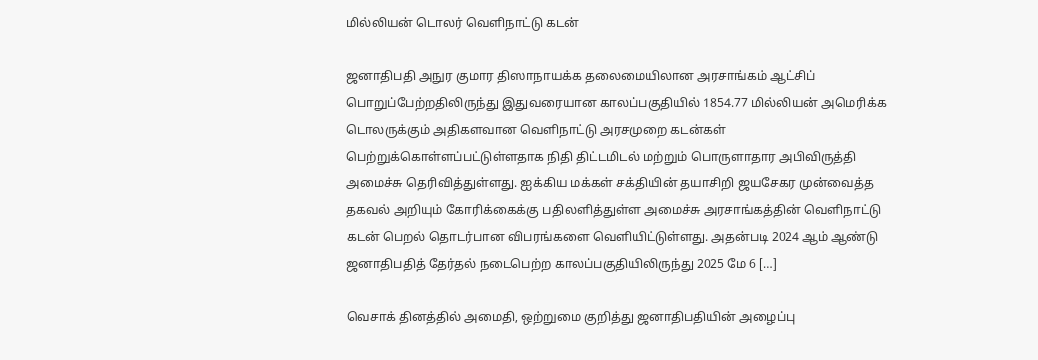மில்லியன் டொலர் வெளிநாட்டு கடன்

ஜனாதிபதி அநுர குமார திஸாநாயக்க தலைமையிலான அரசாங்கம் ஆட்சிப் பொறுப்பேற்றதிலிருந்து இதுவரையான காலப்பகுதியில் 1854.77 மில்லியன் அமெரிக்க டொலருக்கும் அதிகளவான வெளிநாட்டு அரசமுறை கடன்கள் பெற்றுக்கொள்ளப்பட்டுள்ளதாக நிதி திட்டமிடல் மற்றும் பொருளாதார அபிவிருத்தி அமைச்சு தெரிவித்துள்ளது. ஐக்கிய மக்கள் சக்தியின் தயாசிறி ஜயசேகர முன்வைத்த தகவல் அறியும் கோரிக்கைக்கு பதிலளித்துள்ள அமைச்சு அரசாங்கத்தின் வெளிநாட்டு கடன் பெறல் தொடர்பான விபரங்களை வெளியிட்டுள்ளது. அதன்படி 2024 ஆம் ஆண்டு ஜனாதிபதித் தேர்தல் நடைபெற்ற காலப்பகுதியிலிருந்து 2025 மே 6 […]

வெசாக் தினத்தில் அமைதி, ஒற்றுமை குறித்து ஜனாதிபதியின் அழைப்பு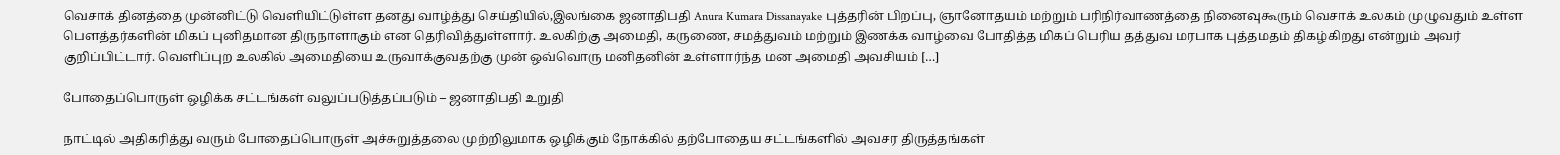வெசாக் தினத்தை முன்னிட்டு வெளியிட்டுள்ள தனது வாழ்த்து செய்தியில்,இலங்கை ஜனாதிபதி Anura Kumara Dissanayake புத்தரின் பிறப்பு, ஞானோதயம் மற்றும் பரிநிர்வாணத்தை நினைவுகூரும் வெசாக் உலகம் முழுவதும் உள்ள பௌத்தர்களின் மிகப் புனிதமான திருநாளாகும் என தெரிவித்துள்ளார். உலகிற்கு அமைதி, கருணை, சமத்துவம் மற்றும் இணக்க வாழ்வை போதித்த மிகப் பெரிய தத்துவ மரபாக புத்தமதம் திகழ்கிறது என்றும் அவர் குறிப்பிட்டார். வெளிப்புற உலகில் அமைதியை உருவாக்குவதற்கு முன் ஒவ்வொரு மனிதனின் உள்ளார்ந்த மன அமைதி அவசியம் […]

போதைப்பொருள் ஒழிக்க சட்டங்கள் வலுப்படுத்தப்படும் – ஜனாதிபதி உறுதி

நாட்டில் அதிகரித்து வரும் போதைப்பொருள் அச்சுறுத்தலை முற்றிலுமாக ஒழிக்கும் நோக்கில் தற்போதைய சட்டங்களில் அவசர திருத்தங்கள்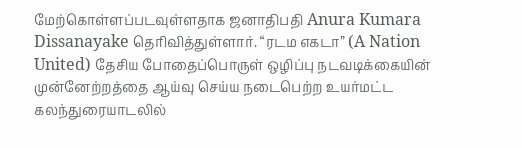மேற்கொள்ளப்படவுள்ளதாக ஜனாதிபதி Anura Kumara Dissanayake தெரிவித்துள்ளார். “ரடம எகடா” (A Nation United) தேசிய போதைப்பொருள் ஒழிப்பு நடவடிக்கையின் முன்னேற்றத்தை ஆய்வு செய்ய நடைபெற்ற உயர்மட்ட கலந்துரையாடலில்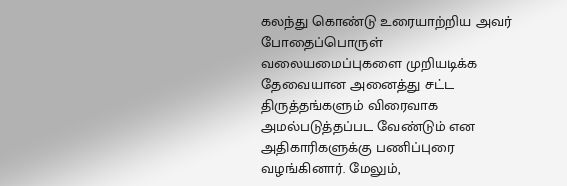கலந்து கொண்டு உரையாற்றிய அவர் போதைப்பொருள் வலையமைப்புகளை முறியடிக்க தேவையான அனைத்து சட்ட திருத்தங்களும் விரைவாக அமல்படுத்தப்பட வேண்டும் என அதிகாரிகளுக்கு பணிப்புரை வழங்கினார். மேலும்,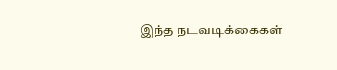இந்த நடவடிக்கைகள்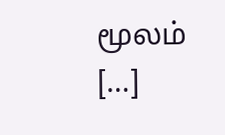மூலம் […]